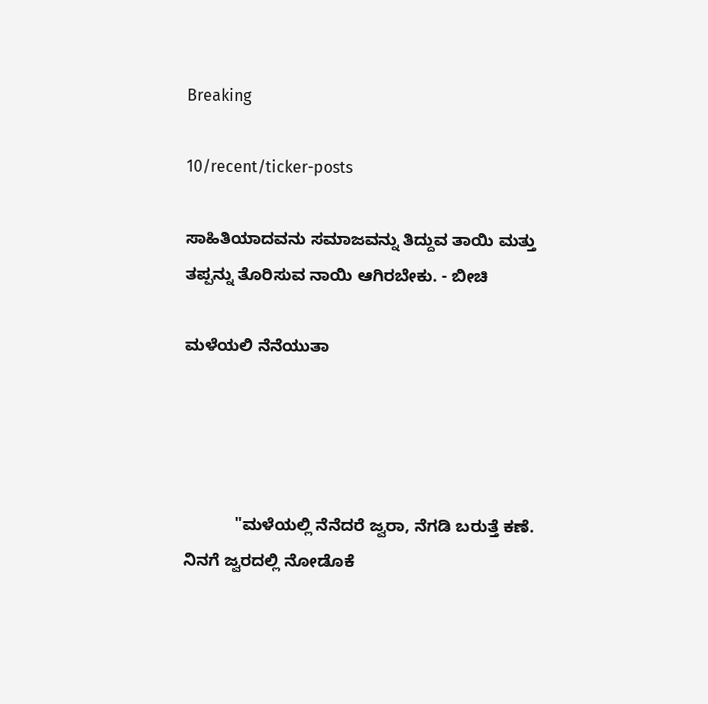Breaking

10/recent/ticker-posts

ಸಾಹಿತಿಯಾದವನು ಸಮಾಜವನ್ನು ತಿದ್ದುವ ತಾಯಿ ಮತ್ತು ತಪ್ಪನ್ನು ತೊರಿಸುವ ನಾಯಿ ಆಗಿರಬೇಕು. - ಬೀಚಿ

ಮಳೆಯಲಿ ನೆನೆಯುತಾ




           "ಮಳೆಯಲ್ಲಿ ನೆನೆದರೆ ಜ್ವರಾ, ನೆಗಡಿ ಬರುತ್ತೆ ಕಣೆ. ನಿನಗೆ ಜ್ವರದಲ್ಲಿ ನೋಡೊಕೆ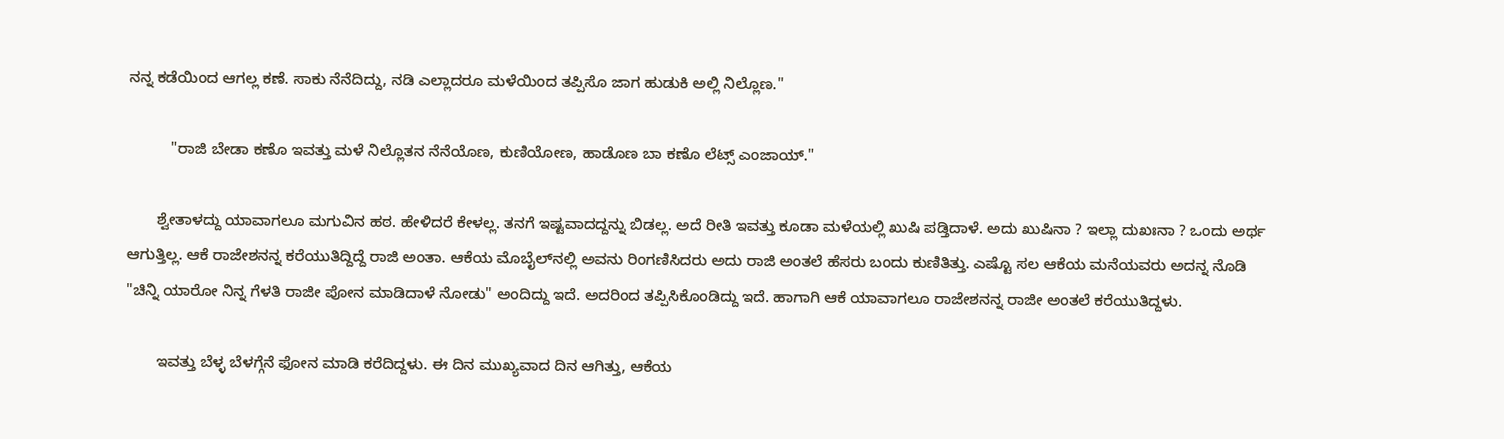ನನ್ನ ಕಡೆಯಿಂದ ಆಗಲ್ಲ‌ ಕಣೆ. ಸಾಕು ನೆನೆದಿದ್ದು, ನಡಿ ಎಲ್ಲಾದರೂ ಮಳೆಯಿಂದ ತಪ್ಪಿಸೊ ಜಾಗ ಹುಡುಕಿ ಅಲ್ಲಿ ನಿಲ್ಲೊಣ."

          "ರಾಜಿ ಬೇಡಾ ಕಣೊ ಇವತ್ತು ಮಳೆ ನಿಲ್ಲೊತನ ನೆನೆಯೊಣ, ಕುಣಿಯೋಣ, ಹಾಡೊಣ ಬಾ ಕಣೊ ಲೆಟ್ಸ್ ಎಂಜಾಯ್."

       ಶ್ವೇತಾಳದ್ದು ಯಾವಾಗಲೂ ಮಗುವಿನ ಹಠ. ಹೇಳಿದರೆ ಕೇಳಲ್ಲ. ತನಗೆ ಇಷ್ಟವಾದದ್ದನ್ನು ಬಿಡಲ್ಲ. ಅದೆ ರೀತಿ ಇವತ್ತು ಕೂಡಾ ಮಳೆಯಲ್ಲಿ ಖುಷಿ ಪಡ್ತಿದಾಳೆ. ಅದು ಖುಷಿನಾ ? ಇಲ್ಲಾ ದುಖಃನಾ ? ಒಂದು ಅರ್ಥ ಆಗುತ್ತಿಲ್ಲ. ಆಕೆ ರಾಜೇಶನನ್ನ ಕರೆಯುತಿದ್ದಿದ್ದೆ ರಾಜಿ ಅಂತಾ. ಆಕೆಯ ಮೊಬೈಲ್‌ನಲ್ಲಿ ಅವನು ರಿಂಗಣಿಸಿದರು ಅದು ರಾಜಿ ಅಂತಲೆ ಹೆಸರು ಬಂದು ಕುಣಿತಿತ್ತು. ಎಷ್ಟೊ ಸಲ ಆಕೆಯ ಮನೆಯವರು ಅದನ್ನ ನೊಡಿ "ಚಿನ್ನಿ ಯಾರೋ ನಿನ್ನ ಗೆಳತಿ ರಾಜೀ ಪೋನ ಮಾಡಿದಾಳೆ ನೋಡು" ಅಂದಿದ್ದು ಇದೆ. ಅದರಿಂದ ತಪ್ಪಿಸಿಕೊಂಡಿದ್ದು ಇದೆ. ಹಾಗಾಗಿ ಆಕೆ ಯಾವಾಗಲೂ ರಾಜೇಶನನ್ನ ರಾಜೀ ಅಂತಲೆ‌ ಕರೆಯುತಿದ್ದಳು.

       ಇವತ್ತು ಬೆಳ್ಳ ಬೆಳಗ್ಗೆನೆ ಫೋನ ಮಾಡಿ ಕರೆದಿದ್ದಳು. ಈ ದಿನ ಮುಖ್ಯವಾದ ದಿನ ಆಗಿತ್ತು, ಆಕೆಯ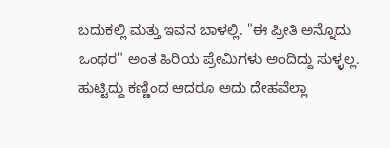ಬದುಕಲ್ಲಿ ಮತ್ತು ಇವನ ಬಾಳಲ್ಲಿ. "ಈ ಪ್ರೀತಿ ಅನ್ನೊದು ಒಂಥರ" ಅಂತ ಹಿರಿಯ ಪ್ರೇಮಿಗಳು ಅಂದಿದ್ದು ಸುಳ್ಳಲ್ಲ. ಹುಟ್ಟಿದ್ದು ಕಣ್ಣಿಂದ ಆದರೂ ಅದು ದೇಹವೆಲ್ಲಾ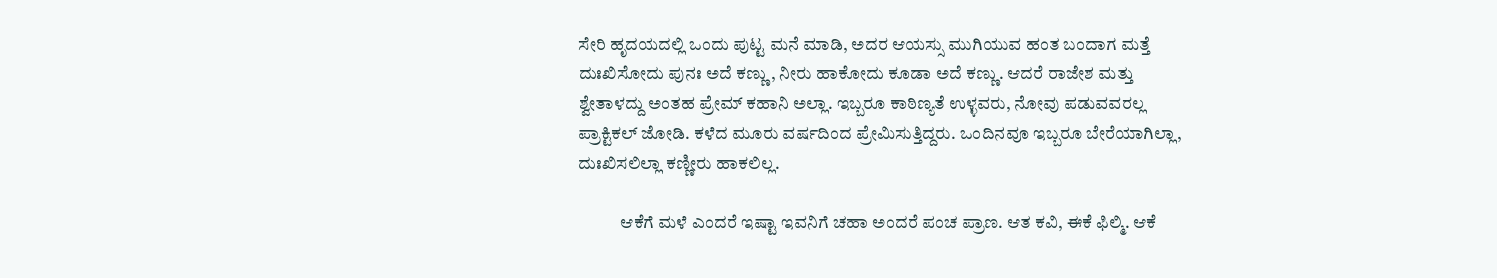ಸೇರಿ‌ ಹೃದಯದಲ್ಲಿ ಒಂದು ಪುಟ್ಟ ಮನೆ ಮಾಡಿ, ಅದರ ಆಯಸ್ಸು ಮುಗಿಯುವ ಹಂತ ಬಂದಾಗ ಮತ್ತೆ ದುಃಖಿಸೋದು ಪುನಃ ಅದೆ ಕಣ್ಣು, ನೀರು ಹಾಕೋದು ಕೂಡಾ ಅದೆ ಕಣ್ಣು. ಆದರೆ ರಾಜೇಶ ಮತ್ತು ಶ್ವೇತಾಳದ್ದು ಅಂತಹ ಪ್ರೇಮ್ ಕಹಾನಿ ಅಲ್ಲಾ. ಇಬ್ಬರೂ ಕಾಠಿಣ್ಯತೆ ಉಳ್ಳವರು, ನೋವು ಪಡುವವರಲ್ಲ ಪ್ರಾಕ್ಟಿಕಲ್ ಜೋಡಿ. ಕಳೆದ ಮೂರು ವರ್ಷದಿಂದ ಪ್ರೇಮಿಸುತ್ತಿದ್ದರು. ಒಂದಿನವೂ ಇಬ್ಬರೂ ಬೇರೆಯಾಗಿಲ್ಲಾ, ದುಃಖಿಸಲಿಲ್ಲಾ‌ ಕಣ್ಣೀರು ಹಾಕಲಿಲ್ಲ.

            ಆಕೆಗೆ ಮಳೆ ಎಂದರೆ ಇಷ್ಟಾ ಇವನಿಗೆ ಚಹಾ ಅಂದರೆ ಪಂಚ ಪ್ರಾಣ. ಆತ ಕವಿ, ಈಕೆ ಫಿಲ್ಮಿ. ಆಕೆ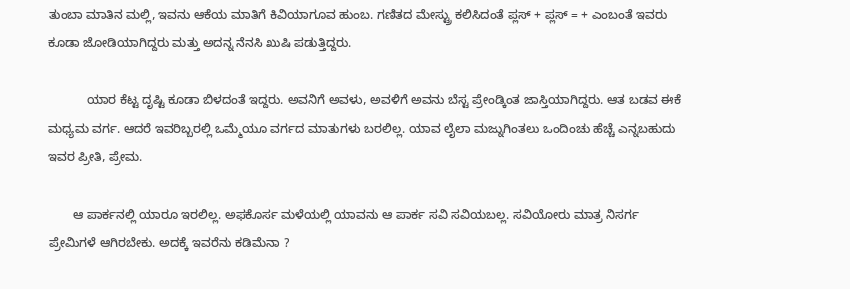ತುಂಬಾ ಮಾತಿನ ಮಲ್ಲಿ, ಇವನು ಆಕೆಯ ಮಾತಿಗೆ ಕಿವಿಯಾಗೂವ ಹುಂಬ. ಗಣಿತದ ಮೇಸ್ಟ್ರು ಕಲಿಸಿದಂತೆ ಪ್ಲಸ್ + ಪ್ಲಸ್ = + ಎಂಬಂತೆ ಇವರು ಕೂಡಾ ಜೋಡಿಯಾಗಿದ್ದರು ಮತ್ತು ಅದನ್ನ ನೆನಸಿ ಖುಷಿ ಪಡುತ್ತಿದ್ದರು.

           ಯಾರ ಕೆಟ್ಟ ದೃಷ್ಟಿ ಕೂಡಾ ಬಿಳದಂತೆ ಇದ್ದರು. ಅವನಿಗೆ ಅವಳು, ಅವಳಿಗೆ ಅವನು ಬೆಸ್ಟ ಪ್ರೇಂಡ್ಕಿಂತ ಜಾಸ್ತಿಯಾಗಿದ್ದರು. ಆತ ಬಡವ ಈಕೆ ಮಧ್ಯಮ ವರ್ಗ. ಆದರೆ ಇವರಿಬ್ಬರಲ್ಲಿ ಒಮ್ಮೆಯೂ ವರ್ಗದ ಮಾತುಗಳು ಬರಲಿಲ್ಲ. ಯಾವ ಲೈಲಾ ಮಜ್ನುಗಿಂತಲು ಒಂದಿಂಚು ಹೆಚ್ಚೆ ಎನ್ನಬಹುದು ಇವರ ಪ್ರೀತಿ, ಪ್ರೇಮ.

       ಆ ಪಾರ್ಕನಲ್ಲಿ ಯಾರೂ ಇರಲಿಲ್ಲ. ಅಫಕೊರ್ಸ ಮಳೆಯಲ್ಲಿ ಯಾವನು ಆ ಪಾರ್ಕ ಸವಿ ಸವಿಯಬಲ್ಲ. ಸವಿಯೋರು ಮಾತ್ರ ನಿಸರ್ಗ ಪ್ರೇಮಿಗಳೆ ಆಗಿರಬೇಕು. ಅದಕ್ಕೆ ಇವರೆನು ಕಡಿಮೆನಾ ?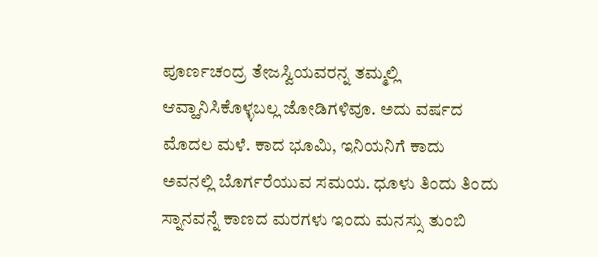ಪೂರ್ಣಚಂದ್ರ ತೇಜಸ್ವಿಯವರನ್ನ ತಮ್ಮಲ್ಲಿ ಆವ್ಹಾನಿಸಿಕೊಳ್ಳಬಲ್ಲ ಜೋಡಿಗಳಿವೂ. ಅದು ವರ್ಷದ ಮೊದಲ ಮಳೆ. ಕಾದ ಭೂಮಿ, ಇನಿಯನಿಗೆ ಕಾದು ಅವನಲ್ಲಿ ಬೊರ್ಗರೆಯುವ ಸಮಯ. ಧೂಳು ತಿಂದು ತಿಂದು ಸ್ನಾನವನ್ನೆ ಕಾಣದ ಮರಗಳು ಇಂದು ಮನಸ್ಸು ತುಂಬಿ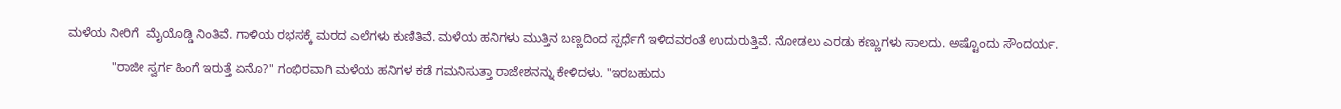ಮಳೆಯ ನೀರಿಗೆ  ಮೈಯೊಡ್ಡಿ ನಿಂತಿವೆ. ಗಾಳಿಯ ರಭಸಕ್ಕೆ ಮರದ ಎಲೆಗಳು ಕುಣಿತಿವೆ. ಮಳೆಯ ಹನಿಗಳು ಮುತ್ತಿನ ಬಣ್ಣದಿಂದ ಸ್ಪರ್ಧೆಗೆ ಇಳಿದವರಂತೆ ಉದುರುತ್ತಿವೆ. ನೋಡಲು ಎರಡು ಕಣ್ಣುಗಳು ಸಾಲದು. ಅಷ್ಟೊಂದು ಸೌಂದರ್ಯ.

             "ರಾಜೀ ಸ್ವರ್ಗ ಹಿಂಗೆ ಇರುತ್ತೆ ಏನೊ?" ಗಂಭಿರವಾಗಿ ಮಳೆಯ ಹನಿಗಳ ಕಡೆ ಗಮನಿಸುತ್ತಾ ರಾಜೇಶನನ್ನು ಕೇಳಿದಳು. "ಇರಬಹುದು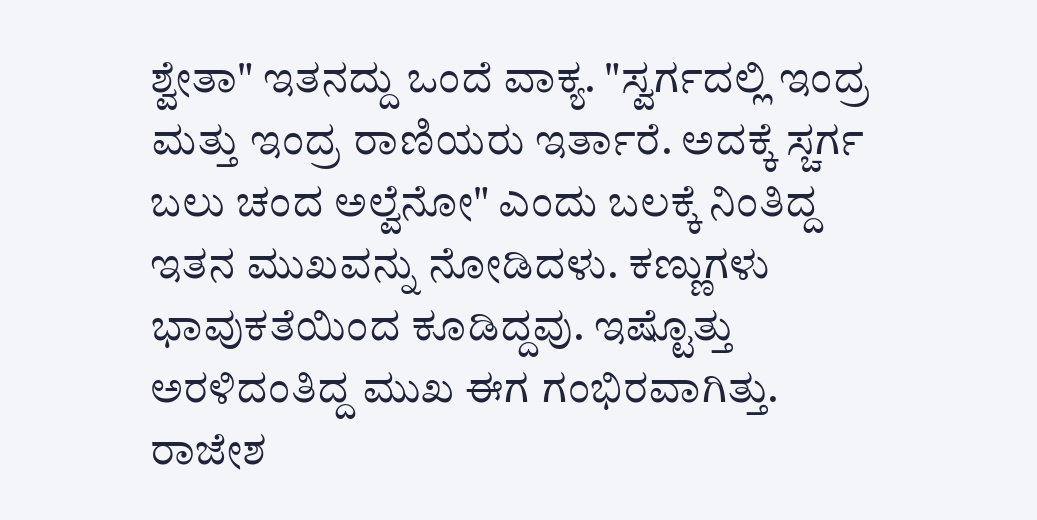ಶ್ವೇತಾ" ಇತನದ್ದು ಒಂದೆ ವಾಕ್ಯ. "ಸ್ವರ್ಗದಲ್ಲಿ ಇಂದ್ರ ಮತ್ತು ಇಂದ್ರ ರಾಣಿಯರು ಇರ್ತಾರೆ. ಅದಕ್ಕೆ ಸ್ಚರ್ಗ ಬಲು ಚಂದ ಅಲ್ವೆನೋ" ಎಂದು ಬಲಕ್ಕೆ ನಿಂತಿದ್ದ ಇತನ ಮುಖವನ್ನು ನೋಡಿದಳು. ಕಣ್ಣುಗಳು ಭಾವುಕತೆಯಿಂದ ಕೂಡಿದ್ದವು. ಇಷ್ಟೊತ್ತು ಅರಳಿದಂತಿದ್ದ ಮುಖ ಈಗ ಗಂಭಿರವಾಗಿತ್ತು. ರಾಜೇಶ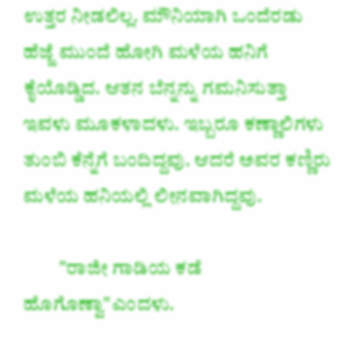ಉತ್ತರ ನೀಡಲಿಲ್ಲ. ಮೌನಿಯಾಗಿ ಒಂದೆರಡು ಹೆಜ್ಜೆ ಮುಂದೆ ಹೋಗಿ ಮಳೆಯ ಹನಿಗೆ ಕೈಯೊಡ್ಡಿದ. ಆತನ ಬೆನ್ನನ್ನು ಗಮನಿಸುತ್ತಾ ಇವಳು ಮೂಕಳಾದಳು. ಇಬ್ಬರೂ ಕಣ್ಣಾಲಿಗಳು ತುಂಬಿ ಕೆನ್ನೆಗೆ ಬಂದಿದ್ದವು. ಆದರೆ ಅವರ ಕಣ್ಣಿರು ಮಳೆಯ ಹನಿಯಲ್ಲಿ‌ ಲೀನವಾಗಿದ್ದವು.

         "ರಾಜೀ ಗಾಡಿಯ ಕಡೆ ಹೊಗೊಣ್ವಾ"ಎಂದಳು.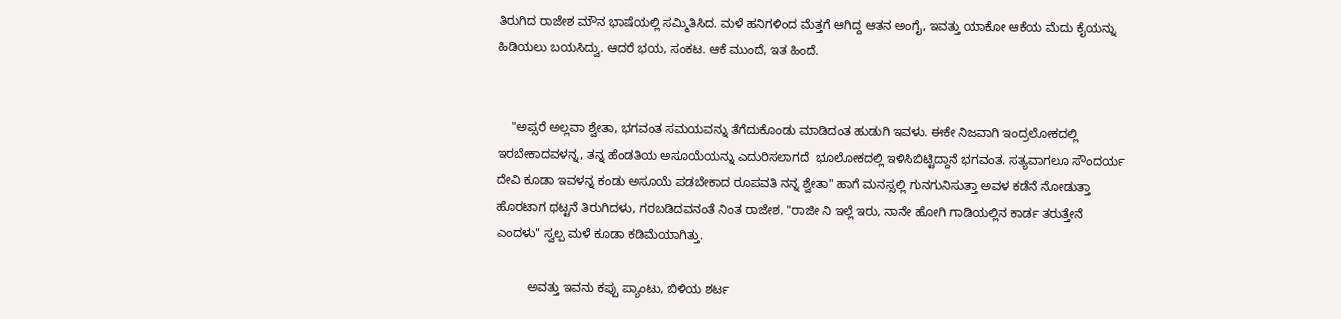ತಿರುಗಿದ ರಾಜೇಶ ಮೌನ ಭಾಷೆಯಲ್ಲಿ ಸಮ್ಮಿತಿಸಿದ. ಮಳೆ ಹನಿಗಳಿಂದ ಮೆತ್ತಗೆ ಆಗಿದ್ದ ಆತನ ಅಂಗೈ, ಇವತ್ತು ಯಾಕೋ ಆಕೆಯ ಮೆದು ಕೈಯನ್ನು ಹಿಡಿಯಲು ಬಯಸಿದ್ವು. ಆದರೆ ಭಯ, ಸಂಕಟ. ಆಕೆ ಮುಂದೆ, ಇತ ಹಿಂದೆ.


    "ಅಪ್ಸರೆ ಅಲ್ಲವಾ ಶ್ವೇತಾ, ಭಗವಂತ ಸಮಯವನ್ನು ತೆಗೆದುಕೊಂಡು ಮಾಡಿದಂತ ಹುಡುಗಿ ಇವಳು. ಈಕೇ ನಿಜವಾಗಿ ಇಂದ್ರಲೋಕದಲ್ಲಿ ಇರಬೇಕಾದವಳನ್ನ, ತನ್ನ ಹೆಂಡತಿಯ ಅಸೂಯೆಯನ್ನು ಎದುರಿಸಲಾಗದೆ  ಭೂಲೋಕದಲ್ಲಿ ಇಳಿಸಿಬಿಟ್ಟಿದ್ದಾನೆ ಭಗವಂತ. ಸತ್ಯವಾಗಲೂ ಸೌಂದರ್ಯ ದೇವಿ ಕೂಡಾ ಇವಳನ್ನ‌ ಕಂಡು ಅಸೂಯೆ ಪಡಬೇಕಾದ ರೂಪವತಿ ನನ್ನ ಶ್ವೇತಾ" ಹಾಗೆ ಮನಸ್ಸಲ್ಲಿ ಗುನಗುನಿಸುತ್ತಾ ಅವಳ ಕಡೆನೆ ನೋಡುತ್ತಾ ಹೊರಟಾಗ ಥಟ್ಟನೆ ತಿರುಗಿದಳು, ಗರಬಡಿದವನಂತೆ ನಿಂತ ರಾಜೇಶ. "ರಾಜೀ ನಿ ಇಲ್ಲೆ ಇರು, ನಾನೇ ಹೋಗಿ ಗಾಡಿಯಲ್ಲಿನ ಕಾರ್ಡ ತರುತ್ತೇನೆ ಎಂದಳು" ಸ್ವಲ್ಪ ಮಳೆ‌ ಕೂಡಾ ಕಡಿಮೆಯಾಗಿತ್ತು.

         ಅವತ್ತು ಇವನು ಕಪ್ಪು ಪ್ಯಾಂಟು, ಬಿಳಿಯ ಶರ್ಟ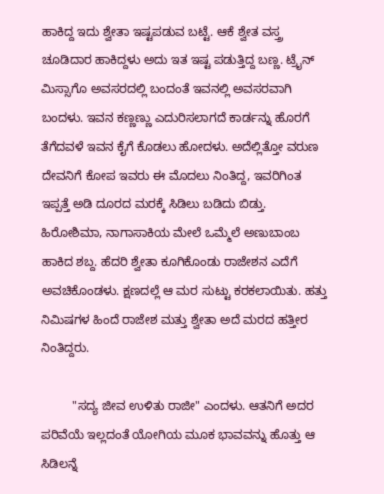ಹಾಕಿದ್ದ ಇದು ಶ್ವೇತಾ ಇಷ್ಟಪಡುವ ಬಟ್ಟೆ. ಆಕೆ ಶ್ವೇತ ವಸ್ತ್ರ ಚೂಡಿದಾರ ಹಾಕಿದ್ದಳು ಅದು ಇತ ಇಷ್ಟ ಪಡುತ್ತಿದ್ದ ಬಣ್ಣ. ಟ್ರೈನ್ ಮಿಸ್ಸಾಗೊ ಅವಸರದಲ್ಲಿ ಬಂದಂತೆ ಇವನಲ್ಲಿ ಅವಸರವಾಗಿ ಬಂದಳು. ಇವನ ಕಣ್ಣಣ್ಣು ಎದುರಿಸಲಾಗದೆ ಕಾರ್ಡನ್ನು ಹೊರಗೆ ತೆಗೆದವಳೆ ಇವನ ಕೈಗೆ ಕೊಡಲು ಹೋದಳು. ಅದೆಲ್ಲಿತ್ತೋ ವರುಣ ದೇವನಿಗೆ ಕೋಪ ಇವರು ಈ ಮೊದಲು ನಿಂತಿದ್ದ, ಇವರಿಗಿಂತ ಇಪ್ಪತ್ತೆ ಅಡಿ ದೂರದ ಮರಕ್ಕೆ ಸಿಡಿಲು ಬಡಿದು ಬಿಡ್ತು. ಹಿರೋಶಿಮಾ, ನಾಗಾಸಾಕಿಯ ಮೇಲೆ‌ ಒಮ್ಮೆಲೆ ಅಣುಬಾಂಬ ಹಾಕಿದ ಶಬ್ದ. ಹೆದರಿ ಶ್ವೇತಾ ಕೂಗಿಕೊಂಡು ರಾಜೇಶನ ಎದೆಗೆ ಅವಚಿಕೊಂಡಳು. ಕ್ಷಣದಲ್ಲೆ‌ ಆ ಮರ ಸುಟ್ಟು‌ ಕರಕಲಾಯಿತು. ಹತ್ತು ನಿಮಿಷಗಳ ಹಿಂದೆ ರಾಜೇಶ ಮತ್ತು ಶ್ವೇತಾ ಅದೆ ಮರದ ಹತ್ತೀರ ನಿಂತಿದ್ದರು.

         "ಸದ್ಯ ಜೀವ ಉಳಿತು ರಾಜೀ" ಎಂದಳು. ಆತನಿಗೆ ಅದರ ಪರಿವೆಯೆ ಇಲ್ಲದಂತೆ ಯೋಗಿಯ ಮೂಕ ಭಾವವನ್ನು ಹೊತ್ತು ಆ ಸಿಡಿಲನ್ನೆ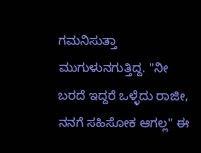ಗಮನಿಸುತ್ತಾ ಮುಗುಳುನಗುತ್ತಿದ್ದ. "ನೀ ಬರದೆ ಇದ್ದರೆ ಒಳ್ಳೆದು ರಾಜೀ, ನನಗೆ ಸಹಿಸೋಕ ಆಗಲ್ಲ" ಈ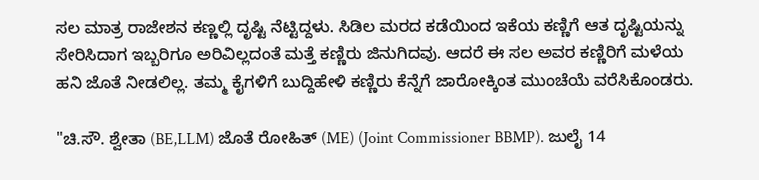ಸಲ ಮಾತ್ರ ರಾಜೇಶನ ಕಣ್ಣಲ್ಲಿ‌ ದೃಷ್ಟಿ ನೆಟ್ಟಿದ್ದಳು. ಸಿಡಿಲ ಮರದ‌ ಕಡೆಯಿಂದ ಇಕೆಯ ಕಣ್ಣಿಗೆ ಆತ ದೃಷ್ಟಿಯನ್ನು ಸೇರಿಸಿದಾಗ ಇಬ್ಬರಿಗೂ ಅರಿವಿಲ್ಲದಂತೆ‌ ಮತ್ತೆ ಕಣ್ಣಿರು‌ ಜಿನುಗಿದವು. ಆದರೆ ಈ ಸಲ ಅವರ ಕಣ್ಣಿರಿಗೆ ಮಳೆಯ ಹನಿ ಜೊತೆ ನೀಡಲಿಲ್ಲ. ತಮ್ಮ ಕೈಗಳಿಗೆ ಬುದ್ದಿಹೇಳಿ ಕಣ್ಣಿರು ಕೆನ್ನೆಗೆ ಜಾರೋಕ್ಕಿಂತ ಮುಂಚೆಯೆ ವರೆಸಿಕೊಂಡರು.

"ಚಿ.ಸೌ. ಶ್ವೇತಾ (BE,LLM) ಜೊತೆ ರೋಹಿತ್ (ME) (Joint Commissioner BBMP). ಜುಲೈ 14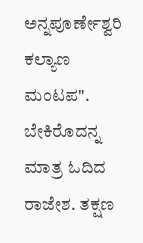ಅನ್ನಪೂರ್ಣೇಶ್ವರಿ ಕಲ್ಯಾಣ ಮಂಟಪ". ಬೇಕಿರೊದನ್ನ ಮಾತ್ರ ಓದಿದ ರಾಜೇಶ. ತಕ್ಷಣ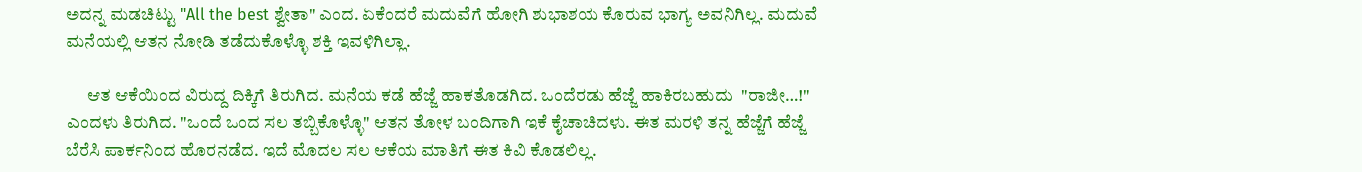ಅದನ್ನ ಮಡಚಿಟ್ಟು "All the best ಶ್ವೇತಾ" ಎಂದ. ಏಕೆಂದರೆ ಮದುವೆಗೆ ಹೋಗಿ ಶುಭಾಶಯ ಕೊರುವ ಭಾಗ್ಯ ಅವನಿಗಿಲ್ಲ. ಮದುವೆ ಮನೆಯಲ್ಲಿ ಆತನ ನೋಡಿ ತಡೆದುಕೊಳ್ಳೊ ಶಕ್ತಿ ಇವಳಿಗಿಲ್ಲಾ.

      ಆತ ಆಕೆಯಿಂದ ವಿರುದ್ದ ದಿಕ್ಕಿಗೆ ತಿರುಗಿದ. ಮನೆಯ ಕಡೆ ಹೆಜ್ಜೆ ಹಾಕತೊಡಗಿದ. ಒಂದೆರಡು ಹೆಜ್ಜೆ ಹಾಕಿರಬಹುದು  "ರಾಜೀ…!" ಎಂದಳು ತಿರುಗಿದ. "ಒಂದೆ ಒಂದ ಸಲ ತಬ್ಬಿಕೊಳ್ಳೊ" ಆತನ ತೋಳ ಬಂದಿಗಾಗಿ ಇಕೆ ಕೈಚಾಚಿದಳು. ಈತ ಮರಳಿ ತನ್ನ ಹೆಜ್ಜೆಗೆ ಹೆಜ್ಜೆ ಬೆರೆಸಿ ಪಾರ್ಕನಿಂದ ಹೊರನಡೆದ. ಇದೆ ಮೊದಲ ಸಲ ಆಕೆಯ ಮಾತಿಗೆ ಈತ ಕಿವಿ ಕೊಡಲಿಲ್ಲ.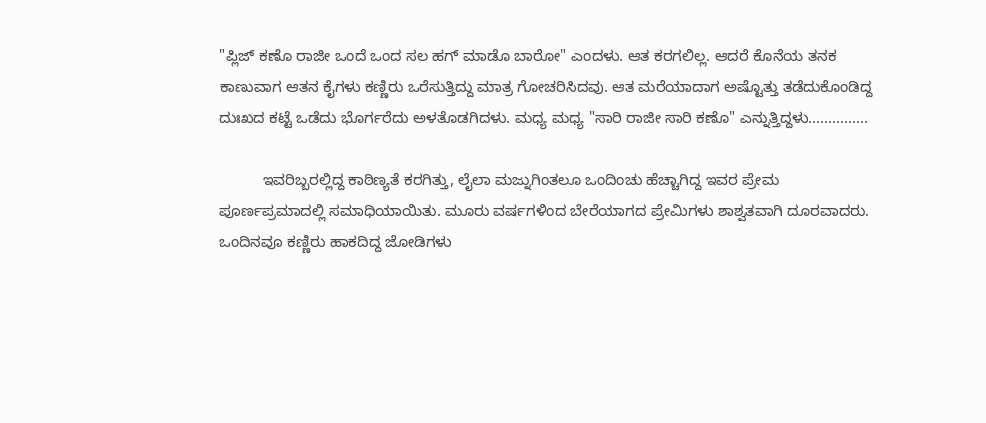"ಪ್ಲಿಜ್ ಕಣೊ ರಾಜೀ ಒಂದೆ ಒಂದ ಸಲ ಹಗ್ ಮಾಡೊ ಬಾರೋ" ಎಂದಳು. ಆತ ಕರಗಲಿಲ್ಲ. ಆದರೆ ಕೊನೆಯ ತನಕ ಕಾಣುವಾಗ ಆತನ ಕೈಗಳು ಕಣ್ಣಿರು ಒರೆಸುತ್ತಿದ್ದು ಮಾತ್ರ ಗೋಚರಿಸಿದವು. ಆತ ಮರೆಯಾದಾಗ ಅಷ್ಟೊತ್ತು ತಡೆದುಕೊಂಡಿದ್ದ ದುಃಖದ ಕಟ್ಟೆ ಒಡೆದು ಭೊರ್ಗರೆದು ಅಳತೊಡಗಿದಳು. ಮಧ್ಯ ಮಧ್ಯ "ಸಾರಿ ರಾಜೀ ಸಾರಿ ಕಣೊ" ಎನ್ನುತ್ತಿದ್ದಳು...............

          ಇವರಿಬ್ಬರಲ್ಲಿದ್ದ ಕಾಠಿಣ್ಯತೆ ಕರಗಿತ್ತು, ಲೈಲಾ ಮಜ್ನುಗಿಂತಲೂ ಒಂದಿಂಚು ಹೆಚ್ಚಾಗಿದ್ದ ಇವರ ಪ್ರೇಮ ಪೂರ್ಣಪ್ರಮಾದಲ್ಲಿ ಸಮಾಧಿಯಾಯಿತು. ಮೂರು ವರ್ಷಗಳಿಂದ ಬೇರೆಯಾಗದ ಪ್ರೇಮಿಗಳು ಶಾಶ್ವತವಾಗಿ ದೂರವಾದರು. ಒಂದಿನವೂ ಕಣ್ಣಿರು ಹಾಕದಿದ್ದ ಜೋಡಿಗಳು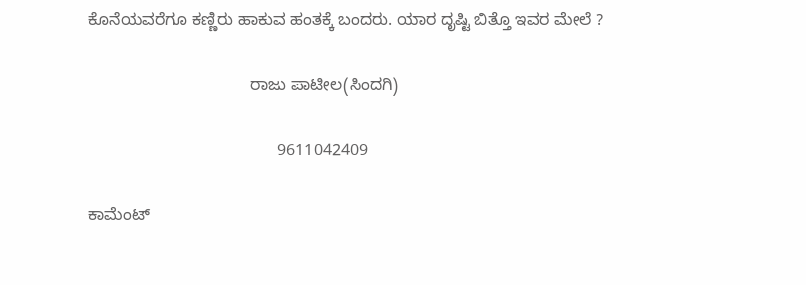ಕೊನೆಯವರೆಗೂ ಕಣ್ಣಿರು ಹಾಕುವ ಹಂತಕ್ಕೆ ಬಂದರು. ಯಾರ ದೃಷ್ಟಿ ಬಿತ್ತೊ ಇವರ ಮೇಲೆ ?

                                   ರಾಜು ಪಾಟೀಲ(ಸಿಂದಗಿ)

                                         9611042409

ಕಾಮೆಂಟ್‌‌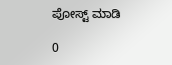ಪೋಸ್ಟ್‌ ಮಾಡಿ

0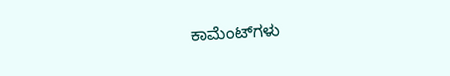ಕಾಮೆಂಟ್‌ಗಳು